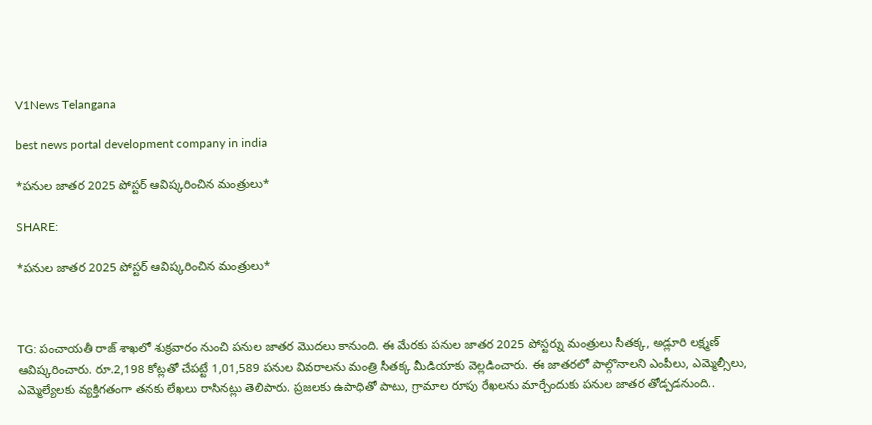V1News Telangana

best news portal development company in india

*పనుల జాతర 2025 పోస్టర్ ఆవిష్కరించిన మంత్రులు*

SHARE:

*పనుల జాతర 2025 పోస్టర్ ఆవిష్కరించిన మంత్రులు*



TG: పంచాయతీ రాజ్ శాఖలో శుక్రవారం నుంచి పనుల జాతర మొదలు కానుంది. ఈ మేరకు పనుల జాతర 2025 పోస్టర్ను మంత్రులు సీతక్క, అడ్లూరి లక్ష్మణ్ ఆవిష్కరించారు. రూ.2,198 కోట్లతో చేపట్టే 1,01,589 పనుల వివరాలను మంత్రి సీతక్క మీడియాకు వెల్లడించారు. ఈ జాతరలో పాల్గొనాలని ఎంపీలు, ఎమ్మెల్సీలు, ఎమ్మెల్యేలకు వ్యక్తిగతంగా తనకు లేఖలు రాసినట్లు తెలిపారు. ప్రజలకు ఉపాధితో పాటు, గ్రామాల రూపు రేఖలను మార్చేందుకు పనుల జాతర తోడ్పడనుంది..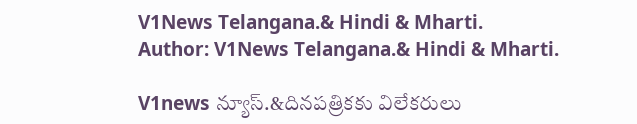V1News Telangana.& Hindi & Mharti.
Author: V1News Telangana.& Hindi & Mharti.

V1news న్యూస్.&దినపత్రికకు విలేకరులు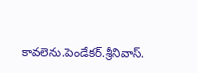కావలెను.పెండేకర్.శ్రీనివాస్.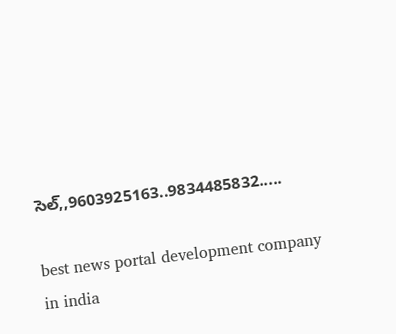సెల్,,9603925163..9834485832.....

best news portal development company in india